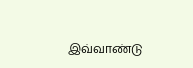இவ்வாண்டு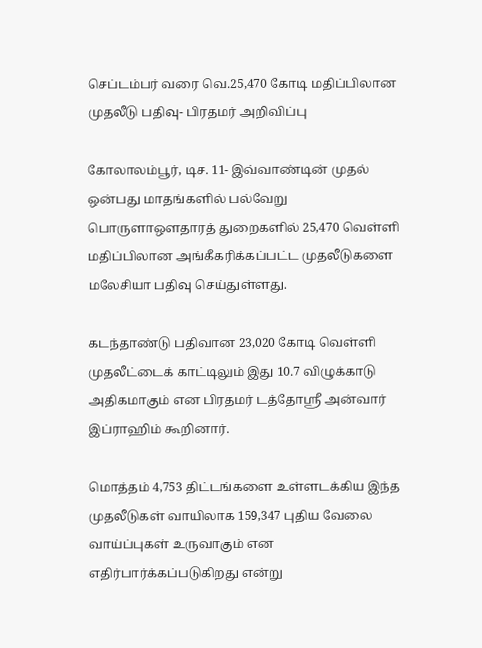செப்டம்பர் வரை வெ.25,470 கோடி மதிப்பிலான முதலீடு பதிவு- பிரதமர் அறிவிப்பு

கோலாலம்பூர், டிச. 11- இவ்வாண்டின் முதல் ஒன்பது மாதங்களில் பல்வேறு பொருளாஔதாரத் துறைகளில் 25,470 வெள்ளி மதிப்பிலான அங்கீகரிக்கப்பட்ட முதலீடுகளை மலேசியா பதிவு செய்துள்ளது.

கடந்தாண்டு பதிவான 23,020 கோடி வெள்ளி முதலீட்டைக் காட்டிலும் இது 10.7 விழுக்காடு அதிகமாகும் என பிரதமர் டத்தோஸ்ரீ அன்வார் இப்ராஹிம் கூறினார்.

மொத்தம் 4,753 திட்டங்களை உள்ளடக்கிய இந்த முதலீடுகள் வாயிலாக 159,347 புதிய வேலை வாய்ப்புகள் உருவாகும் என எதிர்பார்க்கப்படுகிறது என்று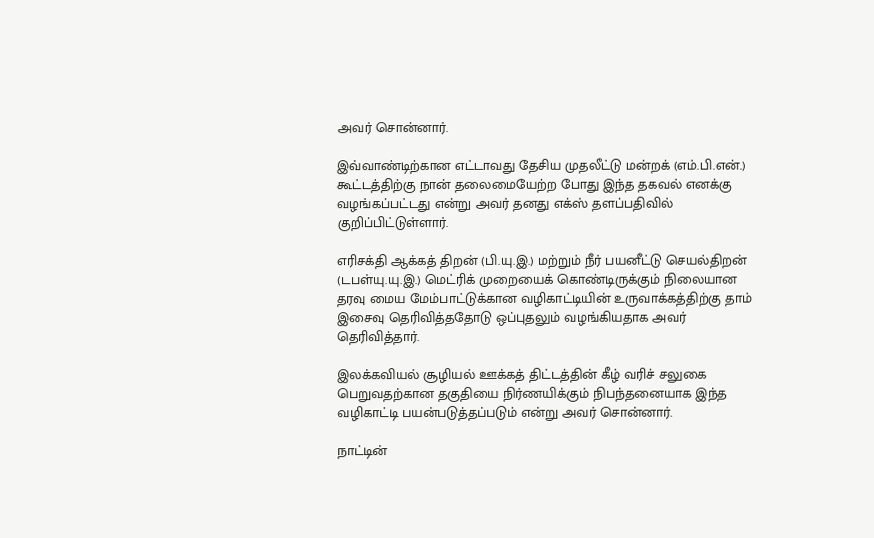அவர் சொன்னார்.

இவ்வாண்டிற்கான எட்டாவது தேசிய முதலீட்டு மன்றக் (எம்.பி.என்.) கூட்டத்திற்கு நான் தலைமையேற்ற போது இந்த தகவல் எனக்கு வழங்கப்பட்டது என்று அவர் தனது எக்ஸ் தளப்பதிவில் குறிப்பிட்டுள்ளார்.

எரிசக்தி ஆக்கத் திறன் (பி.யு.இ.) மற்றும் நீர் பயனீட்டு செயல்திறன் (டபள்யு.யு.இ.) மெட்ரிக் முறையைக் கொண்டிருக்கும் நிலையான தரவு மைய மேம்பாட்டுக்கான வழிகாட்டியின் உருவாக்கத்திற்கு தாம் இசைவு தெரிவித்ததோடு ஒப்புதலும் வழங்கியதாக அவர் தெரிவித்தார்.

இலக்கவியல் சூழியல் ஊக்கத் திட்டத்தின் கீழ் வரிச் சலுகை பெறுவதற்கான தகுதியை நிர்ணயிக்கும் நிபந்தனையாக இந்த வழிகாட்டி பயன்படுத்தப்படும் என்று அவர் சொன்னார்.

நாட்டின்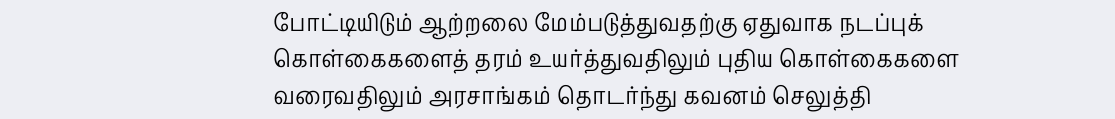போட்டியிடும் ஆற்றலை மேம்படுத்துவதற்கு ஏதுவாக நடப்புக் கொள்கைகளைத் தரம் உயர்த்துவதிலும் புதிய கொள்கைகளை வரைவதிலும் அரசாங்கம் தொடர்ந்து கவனம் செலுத்தி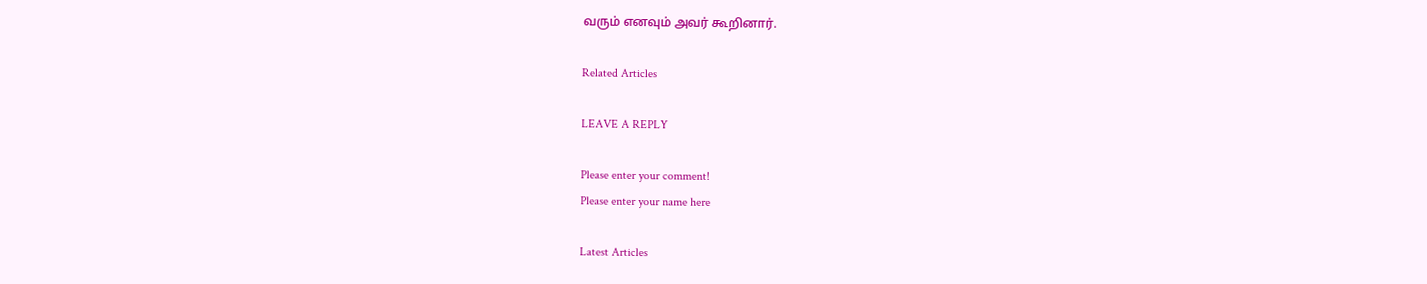வரும் எனவும் அவர் கூறினார்.

Related Articles

LEAVE A REPLY

Please enter your comment!
Please enter your name here

Latest Articles